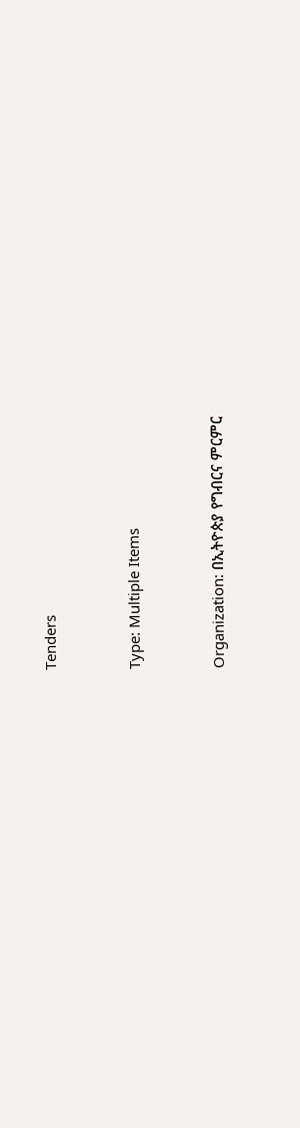Tenders



Type: Multiple Items



Organization: በኢትዮጵያ የግብርና ምርምር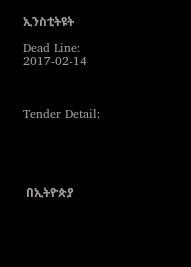ኢንስቲትዩት

Dead Line: 2017-02-14



Tender Detail:





 በኢትዮጵያ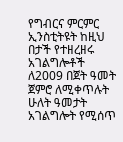የግብርና ምርምር ኢንስቲትዩት ከዚህ በታች የተዘረዘሩ አገልግሎቶች ለ2009 በጀት ዓመት ጀምሮ ለሚቀጥሉት ሁለት ዓመታት አገልግሎት የሚሰጥ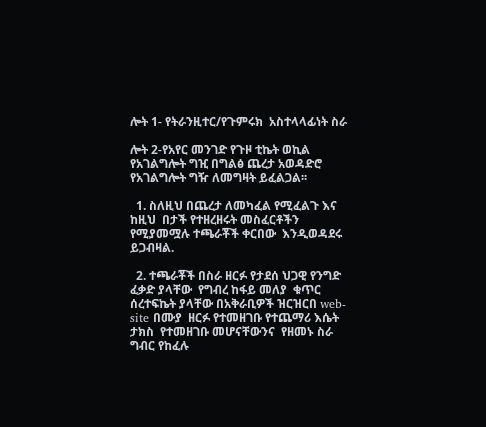ሎት 1- የትራንዚተር/የጉምሩክ  አስተላላፊነት ስራ

ሎት 2-የአየር መንገድ የጉዞ ቲኬት ወኪል የአገልግሎት ግዢ በግልፅ ጨረታ አወዳድሮ የአገልግሎት ግዥ ለመግዛት ይፈልጋል፡፡

  1. ስለዚህ በጨረታ ለመካፈል የሚፈልጉ እና ከዚህ  በታች የተዘረዘሩት መስፈርቶችን የሚያመሟሉ ተጫራቾች ቀርበው  እንዲወዳደሩ ይጋብዛል.

  2. ተጫራቾች በስራ ዘርፉ የታደሰ ህጋዊ የንግድ ፈቃድ ያላቸው  የግብረ ከፋይ መለያ  ቁጥር ሰረተፍኬት ያላቸው በአቅራቢዎች ዝርዝርበ web-site በሙያ  ዘርፉ የተመዘገቡ የተጨማሪ እሴት ታክስ  የተመዘገቡ መሆናቸውንና  የዘመኑ ስራ ግብር የከፈሉ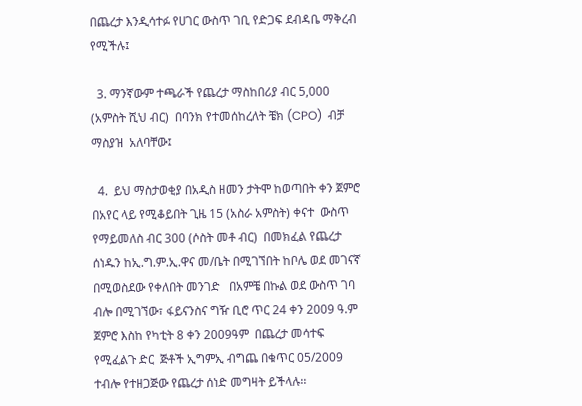በጨረታ እንዲሳተፉ የሀገር ውስጥ ገቢ የድጋፍ ደብዳቤ ማቅረብ የሚችሉ፤

  3. ማንኛውም ተጫራች የጨረታ ማስከበሪያ ብር 5,000 (አምስት ሺህ ብር)  በባንክ የተመሰከረለት ቼክ (CPO)  ብቻ ማስያዝ  አለባቸው፤

  4.  ይህ ማስታወቂያ በአዲስ ዘመን ታትሞ ከወጣበት ቀን ጀምሮ  በአየር ላይ የሚቆይበት ጊዜ 15 (አስራ አምስት) ቀናተ  ውስጥ የማይመለስ ብር 300 (ሶስት መቶ ብር)  በመክፈል የጨረታ ሰነዱን ከኢ.ግ.ም.ኢ.ዋና መ/ቤት በሚገኘበት ከቦሌ ወደ መገናኛ  በሚወስደው የቀለበት መንገድ   በአምቼ በኩል ወደ ውስጥ ገባ ብሎ በሚገኘው፣ ፋይናንስና ግዥ ቢሮ ጥር 24 ቀን 2009 ዓ.ም ጀምሮ እስከ የካቲት 8 ቀን 2009ዓም  በጨረታ መሳተፍ የሚፈልጉ ድር  ጅቶች ኢግምኢ ብግጨ በቁጥር 05/2009 ተብሎ የተዘጋጅው የጨረታ ሰነድ መግዛት ይችላሉ፡፡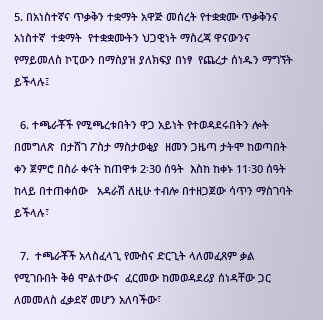5. በአነስተኛና ጥቃቅን ተቋማት አዋጅ መሰረት የተቋቋሙ ጥቃቅንና አነስተኛ  ተቋማት  የተቋቋሙትን ህጋዊነት ማስረጃ ዋናውንና የማይመለስ ኮፒውን በማስያዝ ያለክፍያ በነፃ  የጨረታ ሰነዱን ማግኘት ይችላሉ፤

  6. ተጫራቾች የሚጫረቱበትን ዋጋ አይነት የተወዳደሩበትን ሎት በመግለጽ  በታሸገ ፖስታ ማስታወቂያ  ዘመን ጋዜጣ ታትሞ ከወጣበት ቀን ጀምሮ በስራ ቀናት ከጠዋቱ 2፡30 ሰዓት  እስከ ከቀኑ 11፡30 ሰዓት  ከላይ በተጠቀሰው   አዳራሽ ለዚሁ ተብሎ በተዘጋጀው ሳጥን ማስገባት ይችላሉ፣

  7.  ተጫራቾች አላስፈላጊ የሙስና ድርጊት ላለመፈጸም ቃል የሚገቡበት ቅፅ ሞልተውና  ፈርመው ከመወዳደሪያ ሰነዳቸው ጋር ለመመለስ ፈቃደኛ መሆን አለባችው፣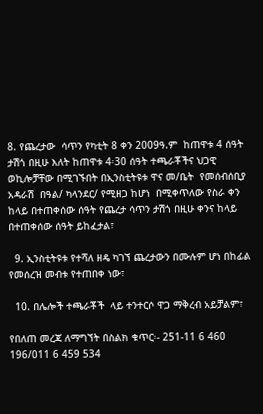8. የጨረታው  ሳጥን የካቲት 8 ቀን 2009ዓ.ም  ከጠዋቱ 4 ሰዓት ታሽጎ በዚሁ እለት ከጠዋቱ 4፡30 ሰዓት ተጫራቾችና ህጋዊ ወኪሎቻቸው በሚገኙበት በኢንስቲትዩቱ ዋና መ/ቤት  የመሰብሰቢያ አዳራሽ  በዓል/ ካላንደር/ የሚዘጋ ከሆነ  በሚቀጥለው የስራ ቀን ከላይ በተጠቀሰው ሰዓት የጨረታ ሳጥን ታሽጎ በዚሁ ቀንና ከላይ በተጠቀሰው ሰዓት ይከፈታል፣

  9. ኢንስቲትዩቱ የተሻለ ዘዴ ካገኘ ጨረታውን በሙሉም ሆነ በከፊል የመሰረዝ መብቱ የተጠበቀ ነው፣

  10. በሌሎች ተጫራቾች  ላይ ተንተርሶ ዋጋ ማቅረብ አይቻልም፣

የበለጠ መረጃ ለማግኘት በስልክ ቁጥር፡- 251-11 6 460 196/011 6 459 534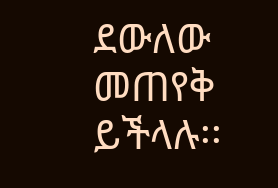ደውለው መጠየቅ ይችላሉ፡፡